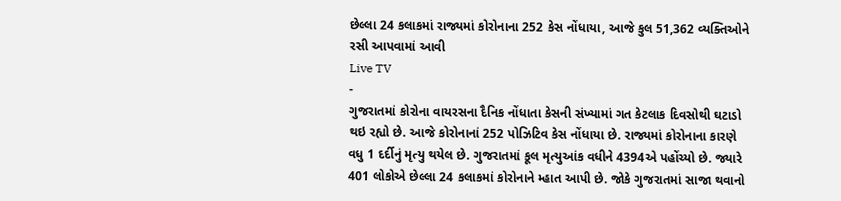છેલ્લા 24 કલાકમાં રાજ્યમાં કોરોનાના 252 કેસ નોંધાયા, આજે કુલ 51,362 વ્યક્તિઓને રસી આપવામાં આવી
Live TV
-
ગુજરાતમાં કોરોના વાયરસના દૈનિક નોંધાતા કેસની સંખ્યામાં ગત કેટલાક દિવસોથી ઘટાડો થઇ રહ્યો છે. આજે કોરોનાનાં 252 પોઝિટિવ કેસ નોંધાયા છે. રાજ્યમાં કોરોનાના કારણે વધુ 1 દર્દીનું મૃત્યુ થયેલ છે. ગુજરાતમાં કૂલ મૃત્યુઆંક વધીને 4394એ પહોંચ્યો છે. જ્યારે 401 લોકોએ છેલ્લા 24 કલાકમાં કોરોનાને મ્હાત આપી છે. જોકે ગુજરાતમાં સાજા થવાનો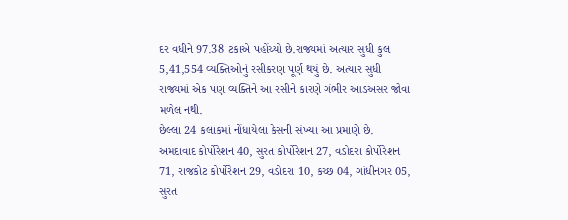દર વધીને 97.38 ટકાએ પહોંચ્યો છે.રાજ્યમાં અત્યાર સુધી કુલ 5,41,554 વ્યક્તિઓનું રસીકરણ પૂર્ણ થયું છે. અત્યાર સુધી રાજ્યમાં એક પણ વ્યક્તિને આ રસીને કારણે ગંભીર આડઅસર જોવા મળેલ નથી.
છેલ્લા 24 કલાકમાં નોંધાયેલા કેસની સંખ્યા આ પ્રમાણે છે. અમદાવાદ કોર્પોરેશન 40, સુરત કોર્પોરેશન 27, વડોદરા કોર્પોરેશન 71, રાજકોટ કોર્પોરેશન 29, વડોદરા 10, કચ્છ 04, ગાંધીનગર 05, સુરત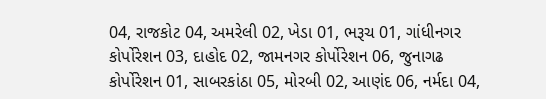04, રાજકોટ 04, અમરેલી 02, ખેડા 01, ભરૂચ 01, ગાંધીનગર કોર્પોરેશન 03, દાહોદ 02, જામનગર કોર્પોરેશન 06, જુનાગઢ કોર્પોરેશન 01, સાબરકાંઠા 05, મોરબી 02, આણંદ 06, નર્મદા 04,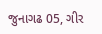જુનાગઢ 05, ગીર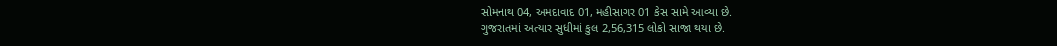સોમનાથ 04, અમદાવાદ 01, મહીસાગર 01 કેસ સામે આવ્યા છે.
ગુજરાતમાં અત્યાર સુધીમાં કુલ 2,56,315 લોકો સાજા થયા છે.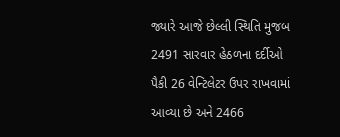જ્યારે આજે છેલ્લી સ્થિતિ મુજબ 2491 સારવાર હેઠળના દર્દીઓ પૈકી 26 વેન્ટિલેટર ઉપર રાખવામાં આવ્યા છે અને 2466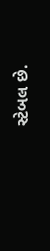સ્ટેબલ છે.